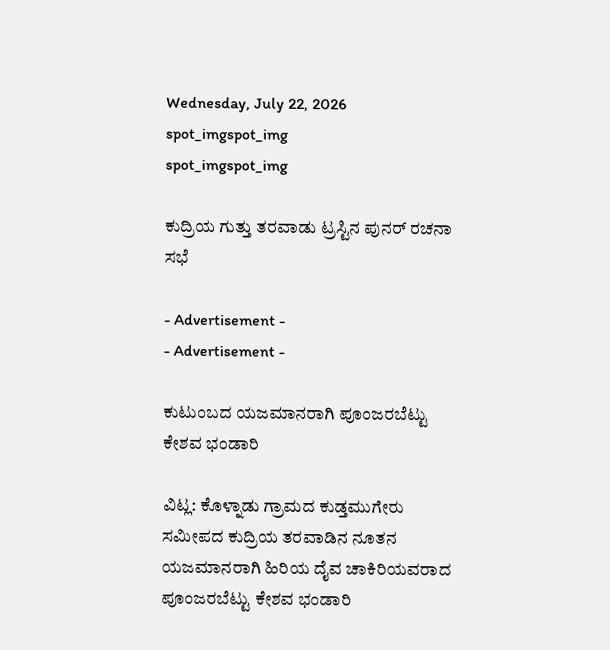Wednesday, July 22, 2026
spot_imgspot_img
spot_imgspot_img

ಕುದ್ರಿಯ ಗುತ್ತು ತರವಾಡು ಟ್ರಸ್ಟಿನ ಪುನರ್‌ ರಚನಾ ಸಭೆ

- Advertisement -
- Advertisement -

ಕುಟುಂಬದ ಯಜಮಾನರಾಗಿ ಪೂಂಜರಬೆಟ್ಟು ಕೇಶವ ಭಂಡಾರಿ

ವಿಟ್ಲ: ಕೊಳ್ನಾಡು ಗ್ರಾಮದ ಕುಡ್ತಮುಗೇರು ಸಮೀಪದ ಕುದ್ರಿಯ ತರವಾಡಿನ ನೂತನ ಯಜಮಾನರಾಗಿ ಹಿರಿಯ ದೈವ ಚಾಕಿರಿಯವರಾದ ಪೂಂಜರಬೆಟ್ಟು ಕೇಶವ ಭಂಡಾರಿ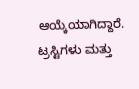ಆಯ್ಕೆಯಾಗಿದ್ದಾರೆ. ಟ್ರಸ್ಟಿಗಳು ಮತ್ತು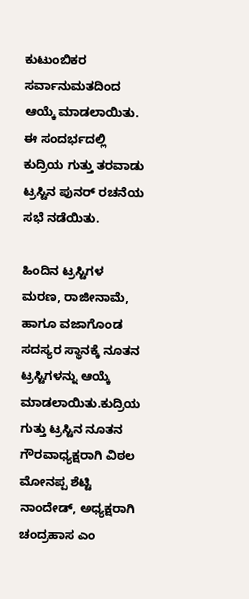ಕುಟುಂಬಿಕರ ಸರ್ವಾನುಮತದಿಂದ ಆಯ್ಕೆ ಮಾಡಲಾಯಿತು. ಈ ಸಂದರ್ಭದಲ್ಲಿ ಕುದ್ರಿಯ ಗುತ್ತು ತರವಾಡು ಟ್ರಸ್ಟಿನ ಪುನರ್‌ ರಚನೆಯ ಸಭೆ ನಡೆಯಿತು.

ಹಿಂದಿನ ಟ್ರಸ್ಟಿಗಳ ಮರಣ, ರಾಜೀನಾಮೆ, ಹಾಗೂ ವಜಾಗೊಂಡ ಸದಸ್ಯರ ಸ್ಥಾನಕ್ಕೆ ನೂತನ ಟ್ರಸ್ಟಿಗಳನ್ನು ಆಯ್ಕೆ ಮಾಡಲಾಯಿತು.ಕುದ್ರಿಯ ಗುತ್ತು ಟ್ರಸ್ಟಿನ ನೂತನ ಗೌರವಾಧ್ಯಕ್ಷರಾಗಿ ವಿಠಲ ಮೋನಪ್ಪ ಶೆಟ್ಟಿ ನಾಂದೇಡ್, ಅಧ್ಯಕ್ಷರಾಗಿ ಚಂದ್ರಹಾಸ ಎಂ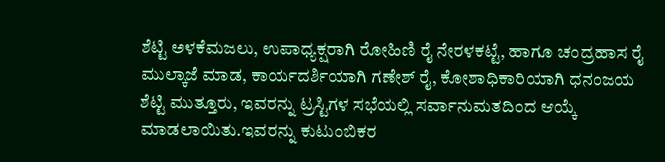ಶೆಟ್ಟಿ ಅಳಕೆಮಜಲು, ಉಪಾಧ್ಯಕ್ಷರಾಗಿ ರೋಹಿಣಿ ರೈ ನೇರಳಕಟ್ಟೆ, ಹಾಗೂ ಚಂದ್ರಹಾಸ ರೈ ಮುಲ್ಕಾಜೆ ಮಾಡ, ಕಾರ್ಯದರ್ಶಿಯಾಗಿ ಗಣೇಶ್‌ ರೈ, ಕೋಶಾಧಿಕಾರಿಯಾಗಿ ಧನಂಜಯ ಶೆಟ್ಟಿ ಮುತ್ತೂರು, ಇವರನ್ನು ಟ್ರಸ್ಟಿಗಳ ಸಭೆಯಲ್ಲಿ ಸರ್ವಾನುಮತದಿಂದ ಆಯ್ಕೆ ಮಾಡಲಾಯಿತು.ಇವರನ್ನು ಕುಟುಂಬಿಕರ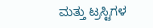ಮತ್ತು ಟ್ರಸ್ಟಿಗಳ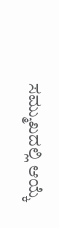ಸಮ್ಮುಖದಲ್ಲಿ ಆಯ್ಕೆ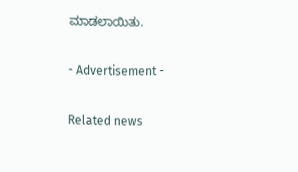ಮಾಡಲಾಯಿತು.

- Advertisement -

Related news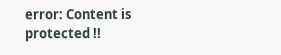error: Content is protected !!